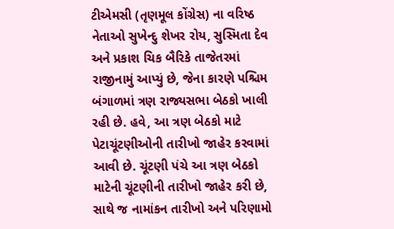ટીએમસી (તૃણમૂલ કોંગ્રેસ) ના વરિષ્ઠ નેતાઓ સુખેન્દુ શેખર રોય, સુસ્મિતા દેવ અને પ્રકાશ ચિક બૈરિકે તાજેતરમાં રાજીનામું આપ્યું છે, જેના કારણે પશ્ચિમ બંગાળમાં ત્રણ રાજ્યસભા બેઠકો ખાલી રહી છે. હવે, આ ત્રણ બેઠકો માટે પેટાચૂંટણીઓની તારીખો જાહેર કરવામાં આવી છે. ચૂંટણી પંચે આ ત્રણ બેઠકો માટેની ચૂંટણીની તારીખો જાહેર કરી છે, સાથે જ નામાંકન તારીખો અને પરિણામો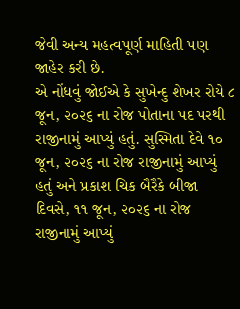જેવી અન્ય મહત્વપૂર્ણ માહિતી પણ જાહેર કરી છે.
એ નોંધવું જોઈએ કે સુખેન્દુ શેખર રોયે ૮ જૂન, ૨૦૨૬ ના રોજ પોતાના પદ પરથી રાજીનામું આપ્યું હતું. સુસ્મિતા દેવે ૧૦ જૂન, ૨૦૨૬ ના રોજ રાજીનામું આપ્યું હતું અને પ્રકાશ ચિક બૈરૈકે બીજા દિવસે, ૧૧ જૂન, ૨૦૨૬ ના રોજ રાજીનામું આપ્યું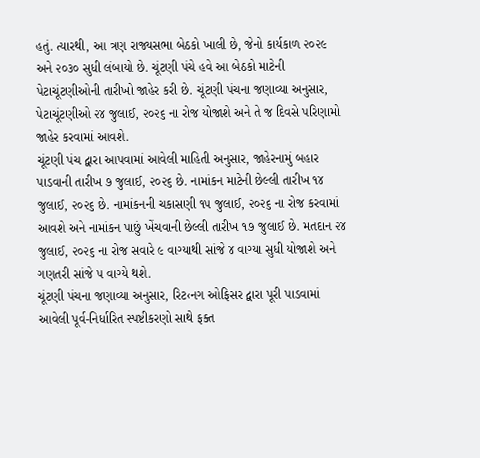હતું. ત્યારથી, આ ત્રણ રાજ્યસભા બેઠકો ખાલી છે, જેનો કાર્યકાળ ૨૦૨૯ અને ૨૦૩૦ સુધી લંબાયો છે. ચૂંટણી પંચે હવે આ બેઠકો માટેની પેટાચૂંટણીઓની તારીખો જાહેર કરી છે. ચૂંટણી પંચના જણાવ્યા અનુસાર, પેટાચૂંટણીઓ ૨૪ જુલાઈ, ૨૦૨૬ ના રોજ યોજાશે અને તે જ દિવસે પરિણામો જાહેર કરવામાં આવશે.
ચૂંટણી પંચ દ્વારા આપવામાં આવેલી માહિતી અનુસાર, જાહેરનામું બહાર પાડવાની તારીખ ૭ જુલાઈ, ૨૦૨૬ છે. નામાંકન માટેની છેલ્લી તારીખ ૧૪ જુલાઈ, ૨૦૨૬ છે. નામાંકનની ચકાસણી ૧૫ જુલાઈ, ૨૦૨૬ ના રોજ કરવામાં આવશે અને નામાંકન પાછું ખેંચવાની છેલ્લી તારીખ ૧૭ જુલાઈ છે. મતદાન ૨૪ જુલાઈ, ૨૦૨૬ ના રોજ સવારે ૯ વાગ્યાથી સાંજે ૪ વાગ્યા સુધી યોજાશે અને ગણતરી સાંજે ૫ વાગ્યે થશે.
ચૂંટણી પંચના જણાવ્યા અનુસાર, રિટ‹નગ ઓફિસર દ્વારા પૂરી પાડવામાં આવેલી પૂર્વ-નિર્ધારિત સ્પષ્ટીકરણો સાથે ફક્ત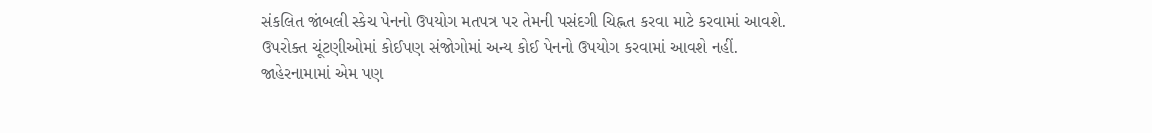સંકલિત જાંબલી સ્કેચ પેનનો ઉપયોગ મતપત્ર પર તેમની પસંદગી ચિહ્નત કરવા માટે કરવામાં આવશે. ઉપરોક્ત ચૂંટણીઓમાં કોઈપણ સંજોગોમાં અન્ય કોઈ પેનનો ઉપયોગ કરવામાં આવશે નહીં.
જાહેરનામામાં એમ પણ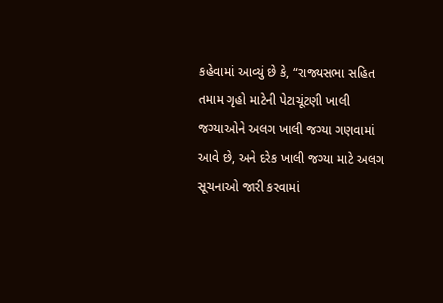કહેવામાં આવ્યું છે કે, “રાજ્યસભા સહિત તમામ ગૃહો માટેની પેટાચૂંટણી ખાલી જગ્યાઓને અલગ ખાલી જગ્યા ગણવામાં આવે છે, અને દરેક ખાલી જગ્યા માટે અલગ સૂચનાઓ જારી કરવામાં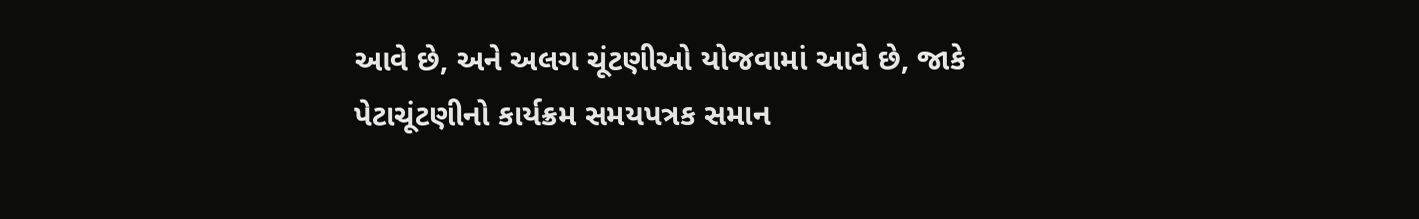આવે છે, અને અલગ ચૂંટણીઓ યોજવામાં આવે છે, જાકે પેટાચૂંટણીનો કાર્યક્રમ સમયપત્રક સમાન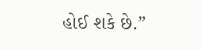હોઈ શકે છે.”